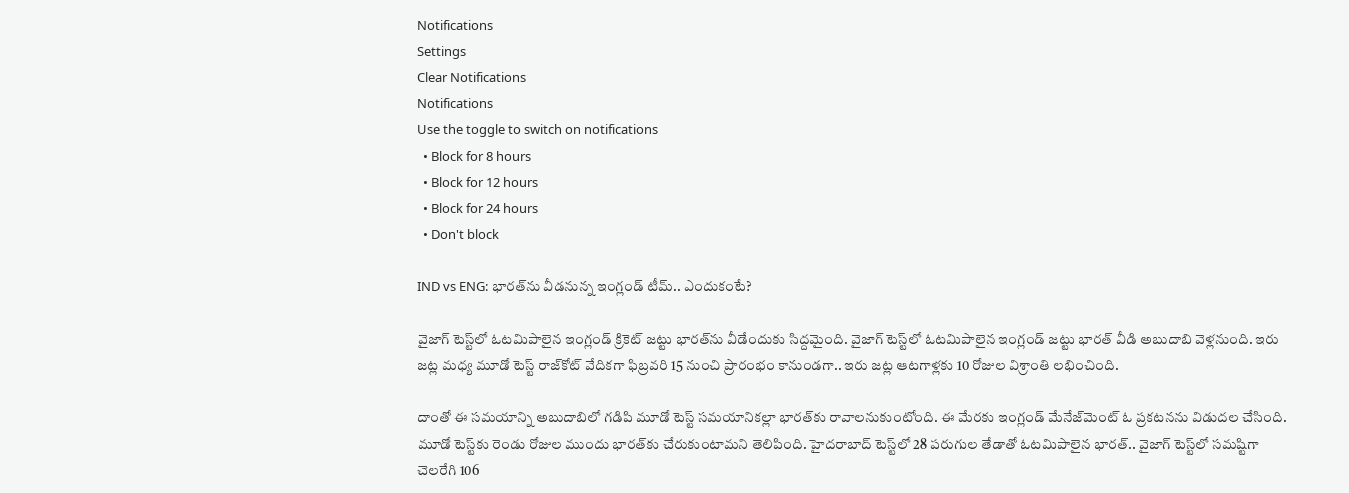Notifications
Settings
Clear Notifications
Notifications
Use the toggle to switch on notifications
  • Block for 8 hours
  • Block for 12 hours
  • Block for 24 hours
  • Don't block

IND vs ENG: భారత్‌ను వీడనున్న ఇంగ్లండ్ టీమ్.. ఎందుకంటే?

వైజాగ్ టెస్ట్‌లో ఓటమిపాలైన ఇంగ్లండ్ క్రికెట్ జట్టు భారత్‌ను వీడేందుకు సిద్దమైంది. వైజాగ్ టెస్ట్‌లో ఓటమిపాలైన ఇంగ్లండ్ జట్టు భారత్ వీడి అబుదాబి వెళ్లనుంది. ఇరు జట్ల మధ్య మూడో టెస్ట్ రాజ్‌కోట్ వేదికగా ఫిబ్రవరి 15 నుంచి ప్రారంభం కానుండగా.. ఇరు జట్ల ఆటగాళ్లకు 10 రోజుల విశ్రాంతి లభించింది.

దాంతో ఈ సమయాన్ని అబుదాబిలో గడిపి మూడో టెస్ట్ సమయానికల్లా భారత్‌కు రావాలనుకుంటోంది. ఈ మేరకు ఇంగ్లండ్ మేనేజ్‌మెంట్ ఓ ప్రకటనను విడుదల చేసింది. మూడో టెస్ట్‌కు రెండు రోజుల ముందు భారత్‌కు చేరుకుంటామని తెలిపింది. హైదరాబాద్ టెస్ట్‌లో 28 పరుగుల తేడాతో ఓటమిపాలైన భారత్.. వైజాగ్ టెస్ట్‌లో సమష్టిగా చెలరేగి 106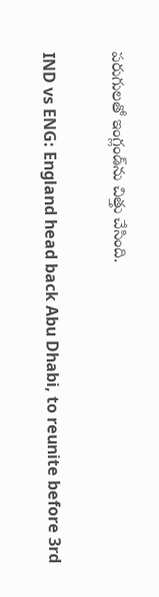పరుగులతో ఇంగ్లండ్‌ను చిత్తు చేసింది.

IND vs ENG: England head back Abu Dhabi, to reunite before 3rd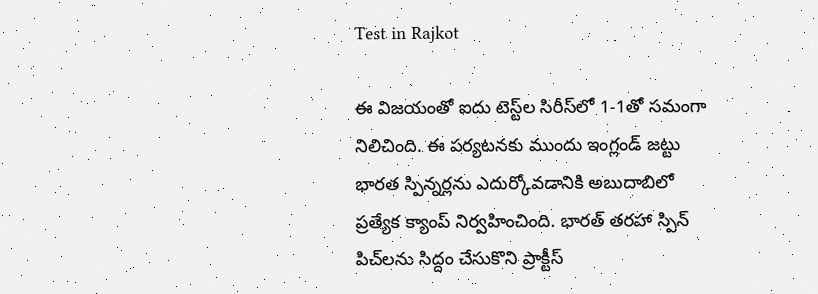Test in Rajkot

ఈ విజయంతో ఐదు టెస్ట్‌ల సిరీస్‌లో 1-1తో సమంగా నిలిచింది. ఈ పర్యటనకు ముందు ఇంగ్లండ్ జట్టు భారత స్పిన్నర్లను ఎదుర్కోవడానికి అబుదాబిలో ప్రత్యేక క్యాంప్‌ నిర్వహించింది. భారత్ తరహా స్పిన్ పిచ్‌లను సిద్దం చేసుకొని ప్రాక్టీస్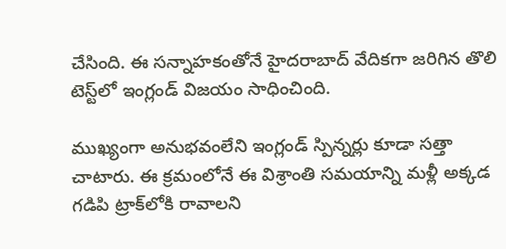చేసింది. ఈ సన్నాహకంతోనే హైదరాబాద్ వేదికగా జరిగిన తొలి టెస్ట్‌లో ఇంగ్లండ్ విజయం సాధించింది.

ముఖ్యంగా అనుభవంలేని ఇంగ్లండ్ స్పిన్నర్లు కూడా సత్తా చాటారు. ఈ క్రమంలోనే ఈ విశ్రాంతి సమయాన్ని మళ్లీ అక్కడ గడిపి ట్రాక్‌లోకి రావాలని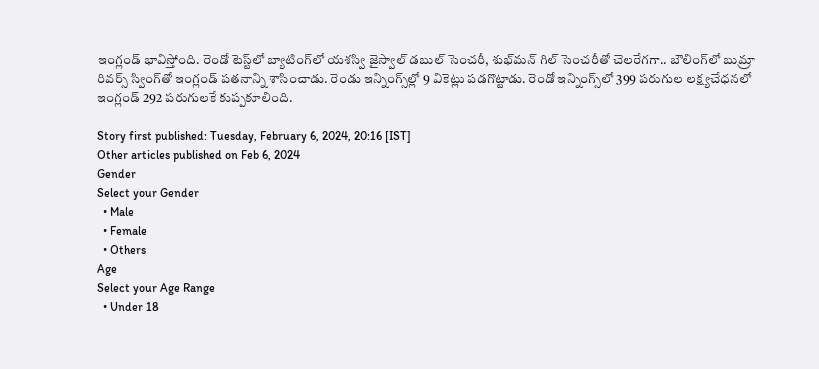ఇంగ్లండ్ భావిస్తోంది. రెండో టెస్ట్‌లో బ్యాటింగ్‌లో యశస్వి జైస్వాల్ డబుల్ సెంచరీ, శుభ్‌మన్ గిల్ సెంచరీతో చెలరేగగా.. బౌలింగ్‌లో బుమ్రా రివర్స్ స్వింగ్‌తో ఇంగ్లండ్ పతనాన్ని శాసించాడు. రెండు ఇన్నింగ్స్‌ల్లో 9 వికెట్లు పడగొట్టాడు. రెండో ఇన్నింగ్స్‌లో 399 పరుగుల లక్ష్యచేధనలో ఇంగ్లండ్ 292 పరుగులకే కుప్పకూలింది.

Story first published: Tuesday, February 6, 2024, 20:16 [IST]
Other articles published on Feb 6, 2024
Gender
Select your Gender
  • Male
  • Female
  • Others
Age
Select your Age Range
  • Under 18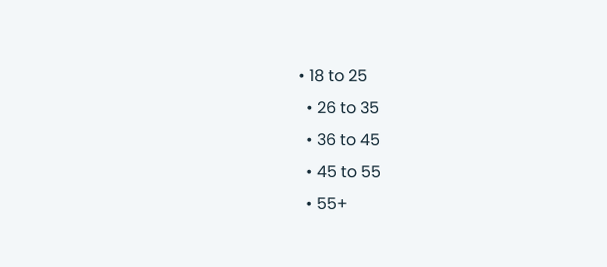• 18 to 25
  • 26 to 35
  • 36 to 45
  • 45 to 55
  • 55+